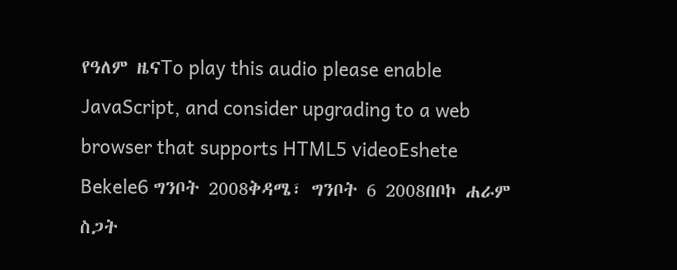የዓለም ዜናTo play this audio please enable JavaScript, and consider upgrading to a web browser that supports HTML5 videoEshete Bekele6 ግንቦት 2008ቅዳሜ፣ ግንቦት 6 2008በቦኮ ሐራም ስጋት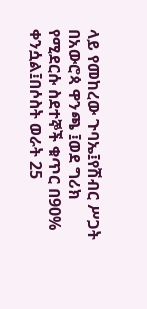ላይ የመከረው ጉባኤ፤የሽብር ሥጋት በአውሮጳ ዋንጫ ፤ወደ ግሪክ የሚደርሱ ስደተኞች ቁጥር በ90% ቀንሷል፤በሶስት ወራት 25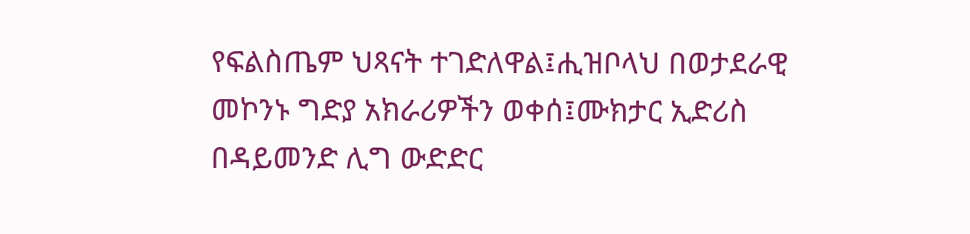የፍልስጤም ህጻናት ተገድለዋል፤ሒዝቦላህ በወታደራዊ መኮንኑ ግድያ አክራሪዎችን ወቀሰ፤ሙክታር ኢድሪስ በዳይመንድ ሊግ ውድድር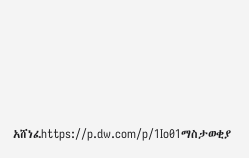አሸነፈhttps://p.dw.com/p/1Io01ማስታወቂያ